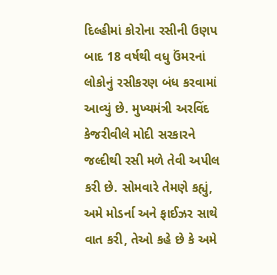દિલ્હીમાં કોરોના રસીની ઉણપ બાદ 18 વર્ષથી વધુ ઉંમરનાં લોકોનું રસીકરણ બંધ કરવામાં આવ્યું છે. મુખ્યમંત્રી અરવિંદ કેજરીવીલે મોદી સરકારને જલ્દીથી રસી મળે તેવી અપીલ કરી છે. સોમવારે તેમણે કહ્યું, અમે મોડર્ના અને ફાઈઝર સાથે વાત કરી, તેઓ કહે છે કે અમે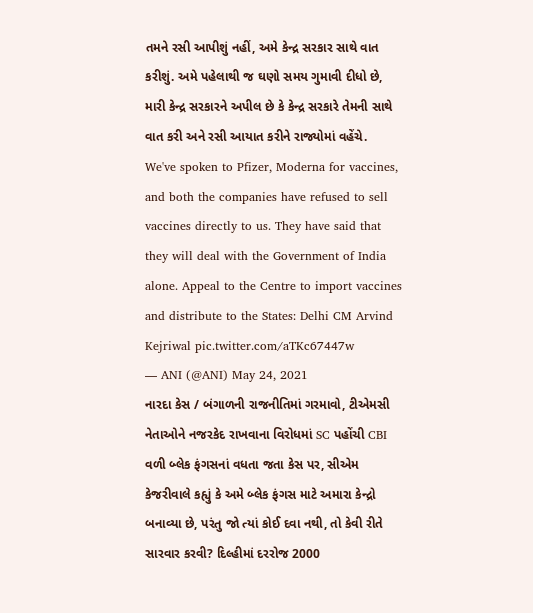તમને રસી આપીશું નહીં, અમે કેન્દ્ર સરકાર સાથે વાત કરીશું. અમે પહેલાથી જ ઘણો સમય ગુમાવી દીધો છે, મારી કેન્દ્ર સરકારને અપીલ છે કે કેન્દ્ર સરકારે તેમની સાથે વાત કરી અને રસી આયાત કરીને રાજ્યોમાં વહેંચે.
We've spoken to Pfizer, Moderna for vaccines, and both the companies have refused to sell vaccines directly to us. They have said that they will deal with the Government of India alone. Appeal to the Centre to import vaccines and distribute to the States: Delhi CM Arvind Kejriwal pic.twitter.com/aTKc67447w
— ANI (@ANI) May 24, 2021
નારદા કેસ / બંગાળની રાજનીતિમાં ગરમાવો, ટીએમસી નેતાઓને નજરકેદ રાખવાના વિરોધમાં SC પહોંચી CBI
વળી બ્લેક ફંગસનાં વધતા જતા કેસ પર, સીએમ કેજરીવાલે કહ્યું કે અમે બ્લેક ફંગસ માટે અમારા કેન્દ્રો બનાવ્યા છે, પરંતુ જો ત્યાં કોઈ દવા નથી, તો કેવી રીતે સારવાર કરવી? દિલ્હીમાં દરરોજ 2000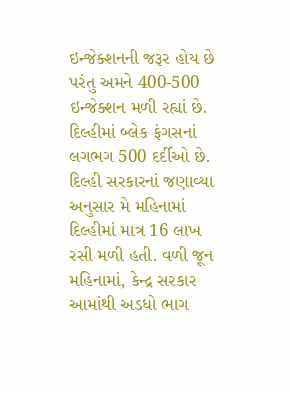ઇન્જેક્શનની જરૂર હોય છે પરંતુ અમને 400-500 ઇન્જેક્શન મળી રહ્યાં છે. દિલ્હીમાં બ્લેક ફંગસનાં લગભગ 500 દર્દીઓ છે. દિલ્હી સરકારનાં જણાવ્યા અનુસાર મે મહિનામાં દિલ્હીમાં માત્ર 16 લાખ રસી મળી હતી. વળી જૂન મહિનામાં, કેન્દ્ર સરકાર આમાંથી અડધો ભાગ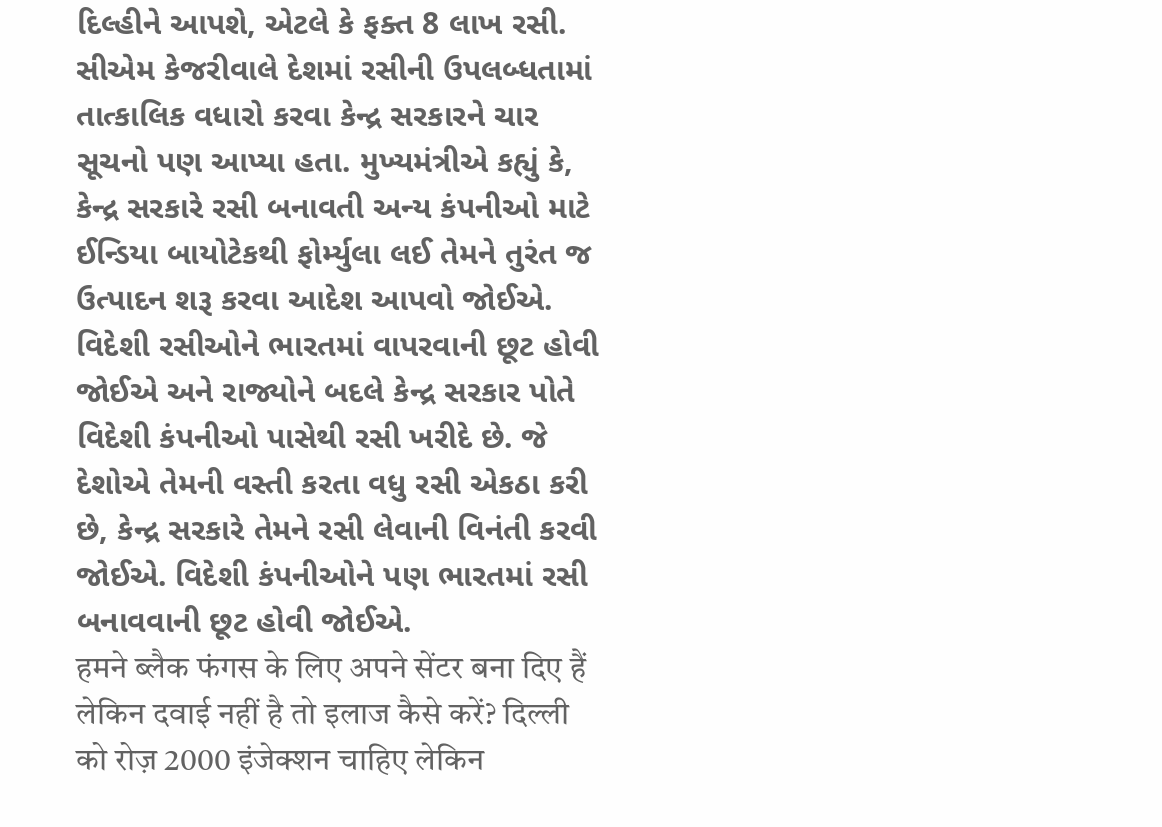દિલ્હીને આપશે, એટલે કે ફક્ત 8 લાખ રસી. સીએમ કેજરીવાલે દેશમાં રસીની ઉપલબ્ધતામાં તાત્કાલિક વધારો કરવા કેન્દ્ર સરકારને ચાર સૂચનો પણ આપ્યા હતા. મુખ્યમંત્રીએ કહ્યું કે, કેન્દ્ર સરકારે રસી બનાવતી અન્ય કંપનીઓ માટે ઈન્ડિયા બાયોટેકથી ફોર્મ્યુલા લઈ તેમને તુરંત જ ઉત્પાદન શરૂ કરવા આદેશ આપવો જોઈએ. વિદેશી રસીઓને ભારતમાં વાપરવાની છૂટ હોવી જોઈએ અને રાજ્યોને બદલે કેન્દ્ર સરકાર પોતે વિદેશી કંપનીઓ પાસેથી રસી ખરીદે છે. જે દેશોએ તેમની વસ્તી કરતા વધુ રસી એકઠા કરી છે, કેન્દ્ર સરકારે તેમને રસી લેવાની વિનંતી કરવી જોઈએ. વિદેશી કંપનીઓને પણ ભારતમાં રસી બનાવવાની છૂટ હોવી જોઈએ.
हमने ब्लैक फंगस के लिए अपने सेंटर बना दिए हैं लेकिन दवाई नहीं है तो इलाज कैसे करें? दिल्ली को रोज़ 2000 इंजेक्शन चाहिए लेकिन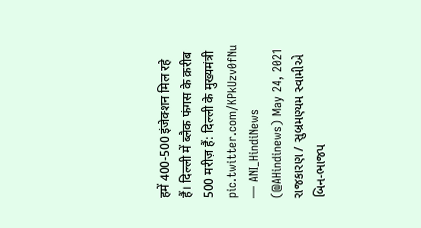हमें 400-500 इंजेक्शन मिल रहे हैं। दिल्ली में ब्लैक फंगस के क़रीब 500 मरीज़ हैं: दिल्ली के मुख्यमंत्री pic.twitter.com/KPkUzv0fNu
— ANI_HindiNews (@AHindinews) May 24, 2021
રાજકારણ / સુબ્રમણ્યમ સ્વામીએ બિન-ભાજપ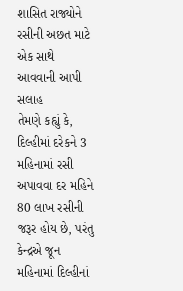શાસિત રાજ્યોને રસીની અછત માટે એક સાથે આવવાની આપી સલાહ
તેમણે કહ્યું કે, દિલ્હીમાં દરેકને 3 મહિનામાં રસી અપાવવા દર મહિને 80 લાખ રસીની જરૂર હોય છે, પરંતુ કેન્દ્રએ જૂન મહિનામાં દિલ્હીનાં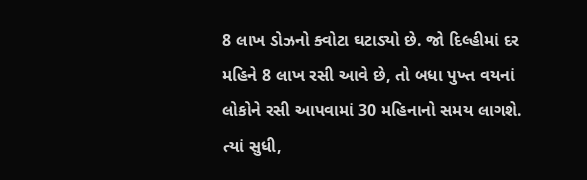8 લાખ ડોઝનો ક્વોટા ઘટાડ્યો છે. જો દિલ્હીમાં દર મહિને 8 લાખ રસી આવે છે, તો બધા પુખ્ત વયનાં લોકોને રસી આપવામાં 30 મહિનાનો સમય લાગશે. ત્યાં સુધી,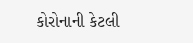કોરોનાની કેટલી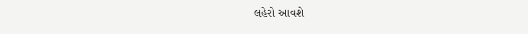લહેરો આવશે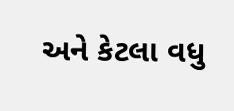અને કેટલા વધુ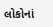લોકોનાં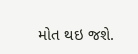મોત થઇ જશે.